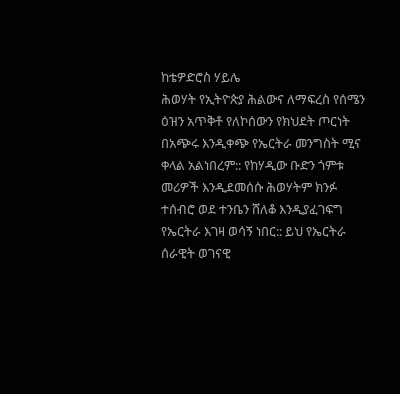ከቴዎድሮስ ሃይሌ
ሕወሃት የኢትዮጵያ ሕልውና ለማፍረስ የሰሜን ዕዝን አጥቅቶ የለኮሰውን የክህደት ጦርነት በአጭሩ እንዲቀጭ የኤርትራ መንግስት ሚና ቀላል አልነበረም:: የከሃዲው ቡድን ጎምቱ መሪዎች እንዲደመሰሱ ሕወሃትም ክንፉ ተሰብሮ ወደ ተንቤን ሸለቆ እንዲያፈገፍግ የኤርትራ እገዛ ወሳኝ ነበር:: ይህ የኤርትራ ሰራዊት ወገናዊ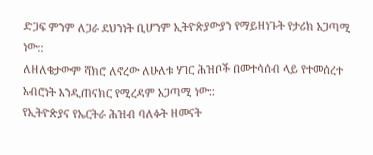ድጋፍ ምንም ለጋራ ደህንነት ቢሆንም ኢትዮጵያውያን የማይዘነጉት የታሪክ አጋጣሚ ነው::
ለዘለቄታውም ሻክሮ ለኖረው ለሁለቱ ሃገር ሕዝቦች በመተሳሰብ ላይ የተመሰረተ አብሮነት እንዲጠናክር የሚረዳም አጋጣሚ ነው::
የኢትዮጵያና የኤርትራ ሕዝብ ባለፉት ዘመናት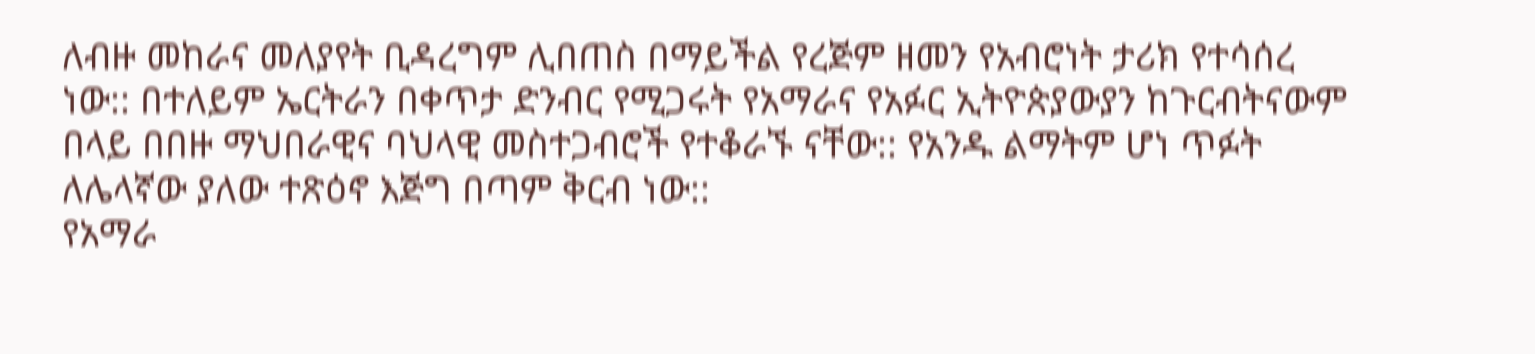ለብዙ መከራና መለያየት ቢዳረግም ሊበጠስ በማይችል የረጅም ዘመን የአብሮነት ታሪክ የተሳሰረ ነው:: በተለይም ኤርትራን በቀጥታ ድንብር የሚጋሩት የአማራና የአፉር ኢትዮጵያውያን ከጉርብትናውም በላይ በበዙ ማህበራዊና ባህላዊ መስተጋብሮች የተቆራኙ ናቸው:: የአንዱ ልማትም ሆነ ጥፉት ለሌላኛው ያለው ተጽዕኖ እጅግ በጣም ቅርብ ነው::
የአማራ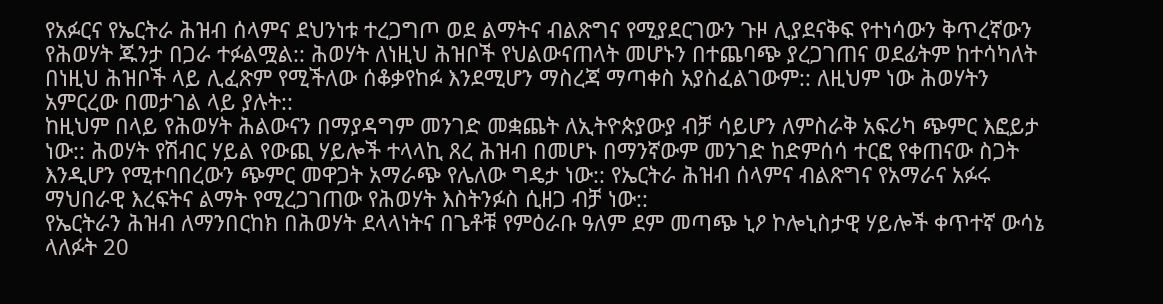የአፉርና የኤርትራ ሕዝብ ሰላምና ደህንነቱ ተረጋግጦ ወደ ልማትና ብልጽግና የሚያደርገውን ጉዞ ሊያደናቅፍ የተነሳውን ቅጥረኛውን የሕወሃት ጁንታ በጋራ ተፉልሟል:: ሕወሃት ለነዚህ ሕዝቦች የህልውናጠላት መሆኑን በተጨባጭ ያረጋገጠና ወደፊትም ከተሳካለት በነዚህ ሕዝቦች ላይ ሊፈጽም የሚችለው ሰቆቃየከፉ እንደሚሆን ማስረጃ ማጣቀስ አያስፈልገውም:: ለዚህም ነው ሕወሃትን አምርረው በመታገል ላይ ያሉት::
ከዚህም በላይ የሕወሃት ሕልውናን በማያዳግም መንገድ መቋጨት ለኢትዮጵያውያ ብቻ ሳይሆን ለምስራቅ አፍሪካ ጭምር እፎይታ ነው:: ሕወሃት የሽብር ሃይል የውጪ ሃይሎች ተላላኪ ጸረ ሕዝብ በመሆኑ በማንኛውም መንገድ ከድምሰሳ ተርፎ የቀጠናው ስጋት እንዲሆን የሚተባበረውን ጭምር መዋጋት አማራጭ የሌለው ግዴታ ነው:: የኤርትራ ሕዝብ ሰላምና ብልጽግና የአማራና አፉሩ ማህበራዊ እረፍትና ልማት የሚረጋገጠው የሕወሃት እስትንፉስ ሲዘጋ ብቻ ነው::
የኤርትራን ሕዝብ ለማንበርከክ በሕወሃት ደላላነትና በጌቶቹ የምዕራቡ ዓለም ደም መጣጭ ኒዖ ኮሎኒስታዊ ሃይሎች ቀጥተኛ ውሳኔ ላለፉት 20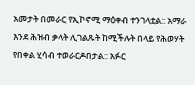አመታት በመራር የኢኮኖሚ ማዕቀብ ተንገላቷል:: አማራ እንደ ሕዝብ ቃላት ሊገልጹት ከሚችሉት በላይ የሕወሃት የበቀል ሂሳብ ተወራርዶበታል:: አፉር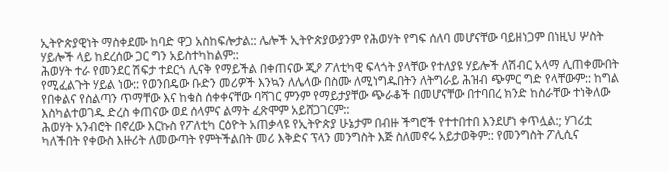ኢትዮጵያዊነት ማስቀደሙ ከባድ ዋጋ አስከፍሎታል:: ሌሎች ኢትዮጵያውያንም የሕወሃት የግፍ ሰለባ መሆናቸው ባይዘነጋም በነዚህ ሦስት ሃይሎች ላይ ከደረሰው ጋር ግን አይስተካከልም::
ሕወሃት ተራ የመንደር ሽፍታ ተደርጎ ሊናቅ የማይችል በቀጠናው ጂዖ ፖለቲካዊ ፍላጎት ያላቸው የተለያዩ ሃይሎች ለሽብር አላማ ሊጠቀሙበት የሚፈልጉት ሃይል ነው:: የወንበዴው ቡድን መሪዎች እንኳን ለሌላው በስሙ ለሚነግዱበትን ለትግራይ ሕዝብ ጭምር ግድ የላቸውም:: ከግል የበቀልና የስልጣን ጥማቸው እና ከቁስ ሰቀቀናቸው ባሻገር ምንም የማይታያቸው ጭራቆች በመሆናቸው በተባበረ ክንድ ከስራቸው ተነቅለው እስካልተወገዱ ድረስ ቀጠናው ወደ ሰላምና ልማት ፈጽሞም አይሸጋገርም::
ሕወሃት አንብሮት በኖረው እርኩስ የፖለቲካ ርዕዮት አጠቃላዩ የኢትዮጵያ ሁኔታም በብዙ ችግሮች የተተበተበ እንደሆነ ቀጥሏል:; ሃገሪቷ ካለችበት የቀውስ እዙሪት ለመውጣት የምትችልበት መሪ እቅድና ፕላን መንግስት እጅ ስለመኖሩ አይታወቅም:: የመንግስት ፖሊሲና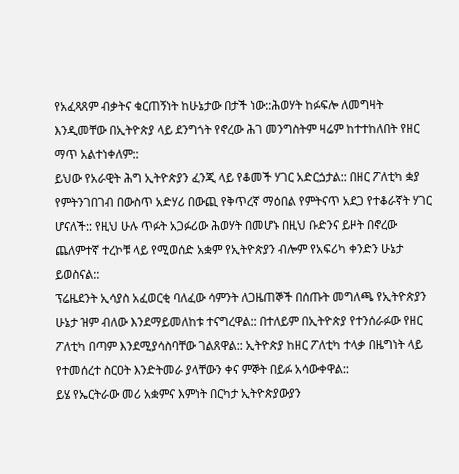የአፈጻጸም ብቃትና ቁርጠኝነት ከሁኔታው በታች ነው::ሕወሃት ከፉፍሎ ለመግዛት እንዲመቸው በኢትዮጵያ ላይ ደንግጎት የኖረው ሕገ መንግስትም ዛሬም ከተተከለበት የዘር ማጥ አልተነቀለም::
ይህው የአራዊት ሕግ ኢትዮጵያን ፈንጂ ላይ የቆመች ሃገር አድርጏታል:: በዘር ፖለቲካ ቋያ የምትንገበገብ በውስጥ አድሃሪ በውጪ የቅጥረኛ ማዕበል የምትናጥ አደጋ የተቆራኛት ሃገር ሆናለች:: የዚህ ሁሉ ጥፉት አጋፉሪው ሕወሃት በመሆኑ በዚህ ቡድንና ይዞት በኖረው ጨለምተኛ ተረኮቹ ላይ የሚወሰድ አቋም የኢትዮጵያን ብሎም የአፍሪካ ቀንድን ሁኔታ ይወስናል::
ፕሬዜደንት ኢሳያስ አፈወርቂ ባለፈው ሳምንት ለጋዜጠኞች በሰጡት መግለጫ የኢትዮጵያን ሁኔታ ዝም ብለው እንደማይመለከቱ ተናግረዋል:: በተለይም በኢትዮጵያ የተንሰራፉው የዘር ፖለቲካ በጣም እንደሚያሳስባቸው ገልጸዋል:: ኢትዮጵያ ከዘር ፖለቲካ ተላቃ በዜግነት ላይ የተመሰረተ ስርዐት እንድትመራ ያላቸውን ቀና ምኞት በይፉ አሳውቀዋል::
ይሄ የኤርትራው መሪ አቋምና እምነት በርካታ ኢትዮጵያውያን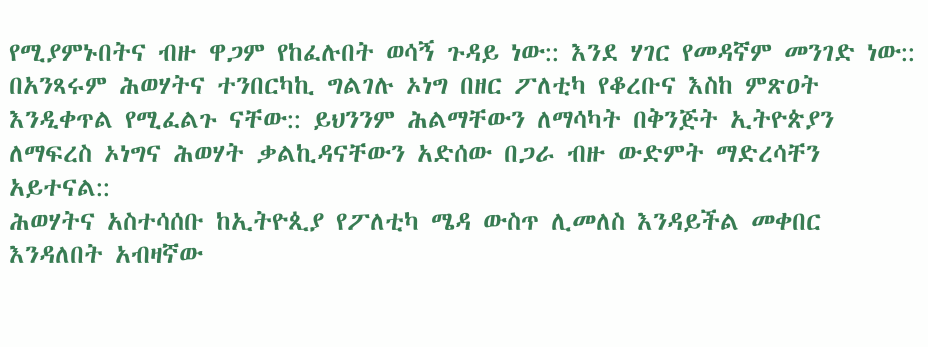የሚያምኑበትና ብዙ ዋጋም የከፈሉበት ወሳኝ ጉዳይ ነው:: እንደ ሃገር የመዳኛም መንገድ ነው:: በአንጻሩም ሕወሃትና ተንበርካኪ ግልገሉ ኦነግ በዘር ፖለቲካ የቆረቡና እስከ ምጽዐት እንዲቀጥል የሚፈልጉ ናቸው:: ይህንንም ሕልማቸውን ለማሳካት በቅንጅት ኢትዮጵያን ለማፍረስ ኦነግና ሕወሃት ቃልኪዳናቸውን አድሰው በጋራ ብዙ ውድምት ማድረሳቸን አይተናል::
ሕወሃትና አስተሳሰቡ ከኢትዮጲያ የፖለቲካ ሜዳ ውስጥ ሊመለስ እንዳይችል መቀበር እንዳለበት አብዛኛው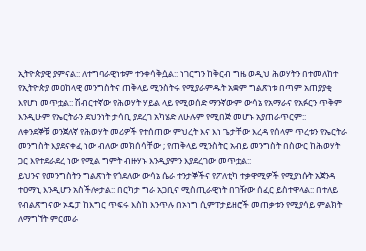ኢትዮጵያዊ ያምናል:: ለተግባራዊነቱም ተንቀሳቅሷል:: ነገርግን ከቅርብ ግዜ ወዲህ ሕወሃትን በተመለከተ የኢትዮጵያ መዐከላዊ መንግስትና ጠቅላይ ሚንስትሩ የሚያራምዱት አቋም ግልጽነቱ በጣም አጠያያቂ እየሆነ መጥቷል:: ሽብርተኛው የሕወሃት ሃይል ላይ የሚወሰድ ማንኛውም ውሳኔ የአማራና የአፉርን ጥቅም እንዲሁም የኤርትራን ደህንነት ታሳቢ ያደረገ አካሄድ ለሁሉም የሚበጅ መሆኑ አያጠራጥርም::
ለቀንደኞቹ ወንጀለኛ የሕወሃት መሪዎች የተሰጠው ምህረት እና እነ ጌታቸው እረዳ የሰላም ጥረቱን የኤርትራ መንግስት እያደናቀፈ ነው ብለው መክሰሳቸው ; የጠቅላይ ሚንስትር አብይ መንግስት በስውር ከሕወሃት ጋር እየተደራደረ ነው የሚል ግምት ብዙሃኑ እንዲያምን እያደረገው መጥቷል::
ይህንና የመንግስትን ግልጽነት የጎደለው ውሳኔ ሴራ ተንታኞችና የፖለቲካ ተቃዋሚዎች የሚያነሱት አጀንዳ ተዐማኒ እንዲሆን አስችሎታል:: በርካታ ግራ አጋቢና ሚስጢራዊነት በገዥው ሰፈር ይስተዋላል:: በተለይ የብልጽግናው ኦዴፓ ከእግር ጥፍሩ እስከ እንጥሉ በኦነግ ሲምፐታይዘሮች መጠቃቱን የሚያሳይ ምልክት ለማግኘት ምርመራ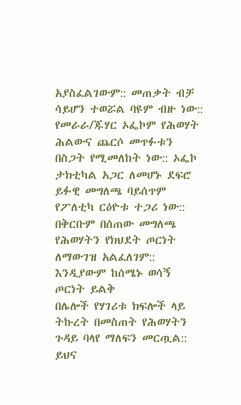አያስፈልገውም:: መጠቃት ብቻ ሳይሆን ተወሯል ባዩም ብዙ ነው::
የመራራ/ጁሃር ኦፌኮም የሕወሃት ሕልውና ጨርሶ መጥፉቱን በስጋት የሚመለከት ነው:: ኦፌኮ ታክቲካል አጋር ለመሆኑ ደፍሮ ይፉዊ መግለጫ ባይሰጥም የፖለቲካ ርዕዮቱ ተጋሪ ነው:: በቅርቡም በሰጠው መግለጫ የሕወሃትን የክህደት ጦርነት ለማውገዝ አልፈለገም:: እንዲያውም ከሰሜኑ ወሳኝ ጦርነት ይልቅ
በሌሎች የሃገሪቱ ክፍሎች ላይ ትኩረት በመስጠት የሕወሃትን ጉዳይ ባላየ ማለፍን መርጧል:: ይህና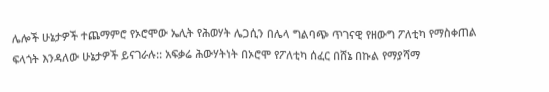ሌሎች ሁኔታዎች ተጨማምሮ የኦሮሞው ኤሊት የሕወሃት ሌጋሲን በሌላ ግልባጭ ጥገናዊ የዘውግ ፖለቲካ የማስቀጠል ፍላጎት እንዳለው ሁኔታዎች ይናገራሉ:: አፍቃሬ ሕውሃትነት በኦሮሞ የፖለቲካ ሰፈር በሸኔ በኩል የማያሻማ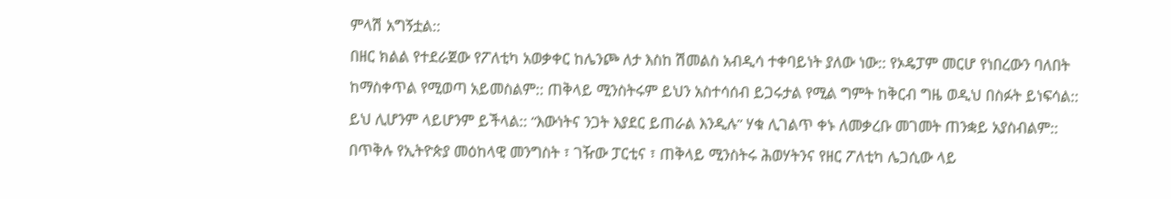ምላሽ አግኝቷል::
በዘር ክልል የተደራጀው የፖለቲካ አወቃቀር ከሌንጮ ለታ እስከ ሽመልስ አብዲሳ ተቀባይነት ያለው ነው:: የኦዴፓም መርሆ የነበረውን ባለበት ከማስቀጥል የሚወጣ አይመስልም:: ጠቅላይ ሚንስትሩም ይህን አስተሳሰብ ይጋሩታል የሚል ግምት ከቅርብ ግዜ ወዲህ በስፉት ይነፍሳል:: ይህ ሊሆንም ላይሆንም ይችላል:: “እውነትና ንጋት እያደር ይጠራል እንዲሉ” ሃቁ ሊገልጥ ቀኑ ለመቃረቡ መገመት ጠንቋይ አያስብልም::
በጥቅሉ የኢትዮጵያ መዕከላዊ መንግስት ፣ ገዥው ፓርቲና ፣ ጠቅላይ ሚንስትሩ ሕወሃትንና የዘር ፖለቲካ ሌጋሲው ላይ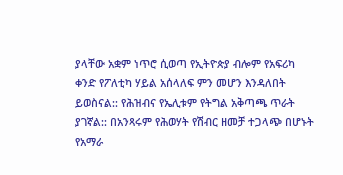ያላቸው አቋም ነጥሮ ሲወጣ የኢትዮጵያ ብሎም የአፍሪካ ቀንድ የፖለቲካ ሃይል አሰላለፍ ምን መሆን እንዳለበት ይወስናል:: የሕዝብና የኤሊቱም የትግል አቅጣጫ ጥራት ያገኛል:: በአንጻሩም የሕወሃት የሽብር ዘመቻ ተጋላጭ በሆኑት የአማራ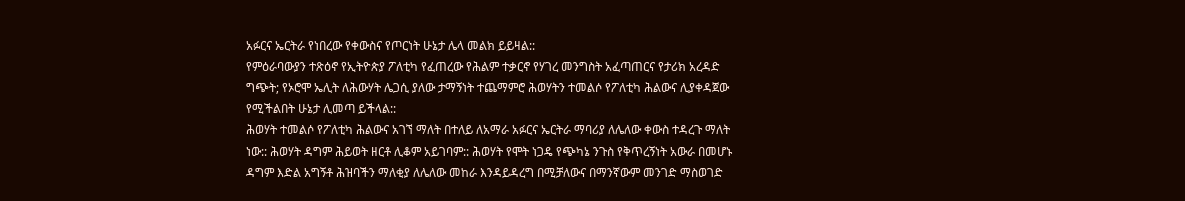አፉርና ኤርትራ የነበረው የቀውስና የጦርነት ሁኔታ ሌላ መልክ ይይዛል::
የምዕራባውያን ተጽዕኖ የኢትዮጵያ ፖለቲካ የፈጠረው የሕልም ተቃርኖ የሃገረ መንግስት አፈጣጠርና የታሪክ አረዳድ ግጭት; የኦሮሞ ኤሊት ለሕውሃት ሌጋሲ ያለው ታማኝነት ተጨማምሮ ሕወሃትን ተመልሶ የፖለቲካ ሕልውና ሊያቀዳጀው የሚችልበት ሁኔታ ሊመጣ ይችላል::
ሕወሃት ተመልሶ የፖለቲካ ሕልውና አገኘ ማለት በተለይ ለአማራ አፉርና ኤርትራ ማባሪያ ለሌለው ቀውስ ተዳረጉ ማለት ነው:: ሕወሃት ዳግም ሕይወት ዘርቶ ሊቆም አይገባም:: ሕወሃት የሞት ነጋዴ የጭካኔ ንጉስ የቅጥረኝነት አውራ በመሆኑ ዳግም እድል አግኝቶ ሕዝባችን ማለቂያ ለሌለው መከራ እንዳይዳረግ በሚቻለውና በማንኛውም መንገድ ማስወገድ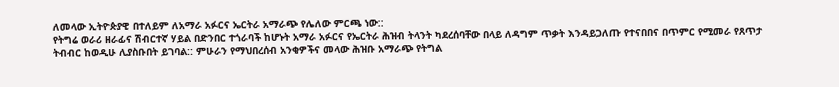ለመላው ኢትዮጵያዊ በተለይም ለአማራ አፉርና ኤርትራ አማራጭ የሌለው ምርጫ ነው::
የትግሬ ወራሪ ዘራፊና ሽብርተኛ ሃይል በድንበር ተጎራባች ከሆኑት አማራ አፉርና የኤርትራ ሕዝብ ትላንት ካደረሰባቸው በላይ ለዳግም ጥቃት እንዳይጋለጡ የተናበበና በጥምር የሚመራ የጸጥታ ትብብር ከወዲሁ ሊያስቡበት ይገባል:: ምሁራን የማህበረሰብ አንቂዎችና መላው ሕዝቡ አማራጭ የትግል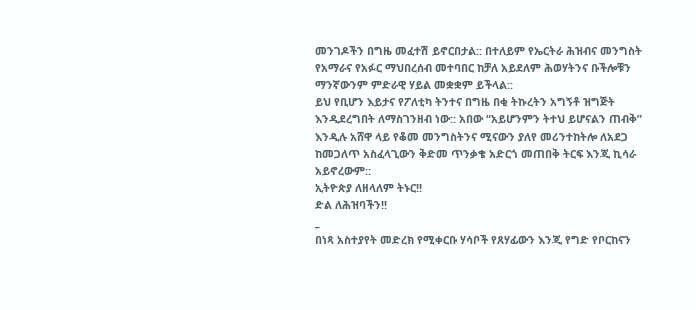መንገዶችን በግዜ መፈተሽ ይኖርበታል:: በተለይም የኤርትራ ሕዝብና መንግስት የአማራና የአፉር ማህበረሰብ መተባበር ከቻለ አይደለም ሕወሃትንና ቡችሎቹን ማንኛውንም ምድራዊ ሃይል መቋቋም ይችላል::
ይህ የቢሆን እይታና የፖለቲካ ትንተና በግዜ በቂ ትኩረትን አግኝቶ ዝግጅት እንዲደረግበት ለማስገንዘብ ነው:: አበው “አይሆንምን ትተህ ይሆናልን ጠብቅ” እንዲሉ አሸዋ ላይ የቆመ መንግስትንና ሚናውን ያለየ መሪንተከትሎ ለአደጋ ከመጋለጥ አስፈላጊውን ቅድመ ጥንቃቄ አድርጎ መጠበቅ ትርፍ እንጂ ኪሳራ አይኖረውም::
ኢትዮጵያ ለዘላለም ትኑር!!
ድል ለሕዝባችን!!
_
በነጻ አስተያየት መድረክ የሚቀርቡ ሃሳቦች የጸሃፊውን እንጂ የግድ የቦርከናን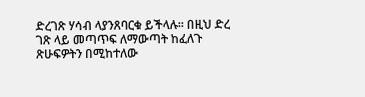ድረገጽ ሃሳብ ላያንጸባርቁ ይችላሉ፡፡ በዚህ ድረ ገጽ ላይ መጣጥፍ ለማውጣት ከፈለጉ ጽሁፍዎትን በሚከተለው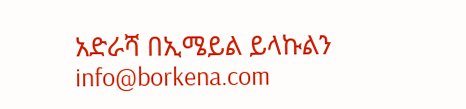አድራሻ በኢሜይል ይላኩልን info@borkena.com